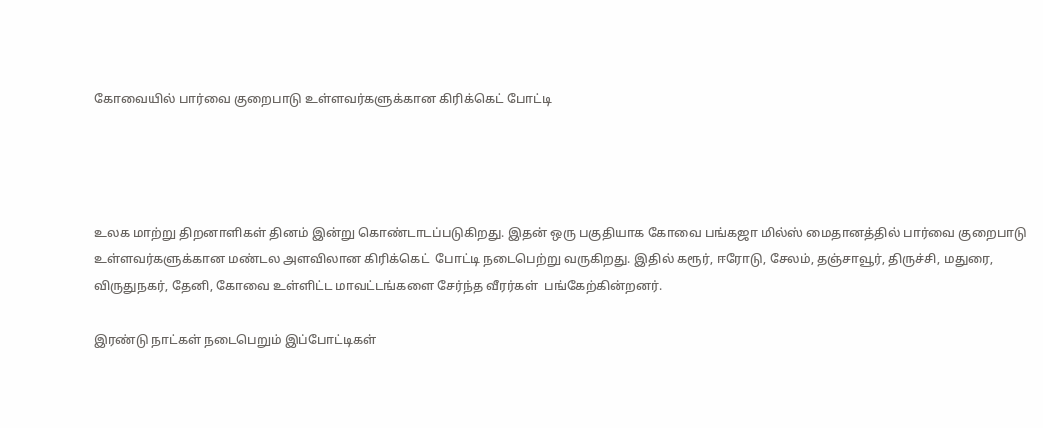கோவையில் பார்வை குறைபாடு உள்ளவர்களுக்கான கிரிக்கெட் போட்டி




உலக மாற்று திறனாளிகள் தினம் இன்று கொண்டாடப்படுகிறது. இதன் ஒரு பகுதியாக கோவை பங்கஜா மில்ஸ் மைதானத்தில் பார்வை குறைபாடு உள்ளவர்களுக்கான மண்டல அளவிலான கிரிக்கெட்  போட்டி நடைபெற்று வருகிறது. இதில் கரூர், ஈரோடு, சேலம், தஞ்சாவூர், திருச்சி, மதுரை, விருதுநகர், தேனி, கோவை உள்ளிட்ட மாவட்டங்களை சேர்ந்த வீரர்கள்  பங்கேற்கின்றனர்.

இரண்டு நாட்கள் நடைபெறும் இப்போட்டிகள்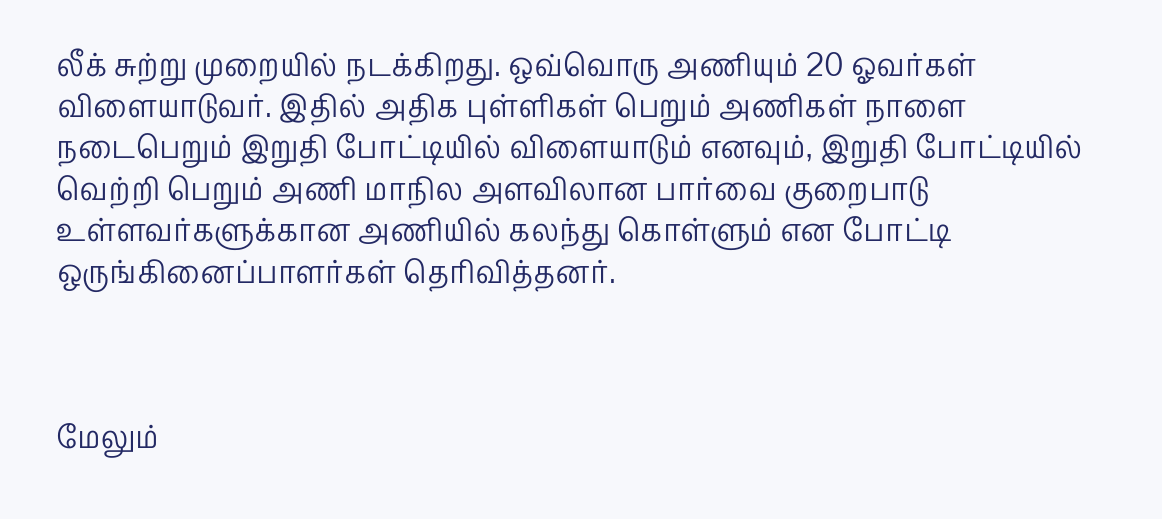லீக் சுற்று முறையில் நடக்கிறது. ஒவ்வொரு அணியும் 20 ஓவர்கள் விளையாடுவர். இதில் அதிக புள்ளிகள் பெறும் அணிகள் நாளை நடைபெறும் இறுதி போட்டியில் விளையாடும் எனவும், இறுதி போட்டியில் வெற்றி பெறும் அணி மாநில அளவிலான பார்வை குறைபாடு உள்ளவர்களுக்கான அணியில் கலந்து கொள்ளும் என போட்டி ஒருங்கினைப்பாளர்கள் தெரிவித்தனர்.



மேலும்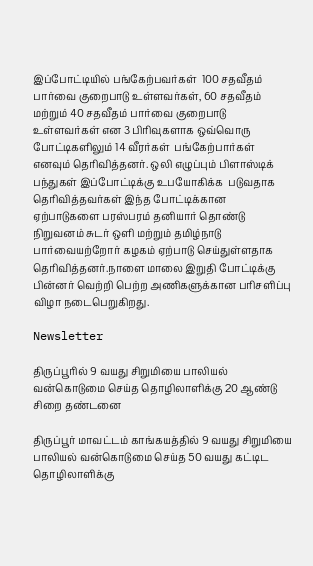இப்போட்டியில் பங்கேற்பவர்கள்  100 சதவீதம் பார்வை குறைபாடு உள்ளவர்கள், 60 சதவீதம் மற்றும் 40 சதவீதம் பார்வை குறைபாடு உள்ளவர்கள் என 3 பிரிவுகளாக ஒவ்வொரு போட்டிகளிலும் 14 வீரர்கள்  பங்கேற்பார்கள் எனவும் தெரிவித்தனர். ஒலி எழுப்பும் பிளாஸ்டிக் பந்துகள் இப்போட்டிக்கு உபயோகிக்க  படுவதாக தெரிவித்தவர்கள் இந்த போட்டிக்கான ஏற்பாடுகளை பரஸ்பரம் தனியார் தொண்டு நிறுவனம் சுடர் ஒளி மற்றும் தமிழ்நாடு பார்வையற்றோர் கழகம் ஏற்பாடு செய்துள்ளதாக தெரிவித்தனர்.நாளை மாலை இறுதி போட்டிக்கு பின்னர் வெற்றி பெற்ற அணிகளுக்கான பரிசளிப்பு விழா நடைபெறுகிறது.

Newsletter

திருப்பூரில் 9 வயது சிறுமியை பாலியல் வன்கொடுமை செய்த தொழிலாளிக்கு 20 ஆண்டு சிறை தண்டனை

திருப்பூர் மாவட்டம் காங்கயத்தில் 9 வயது சிறுமியை பாலியல் வன்கொடுமை செய்த 50 வயது கட்டிட தொழிலாளிக்கு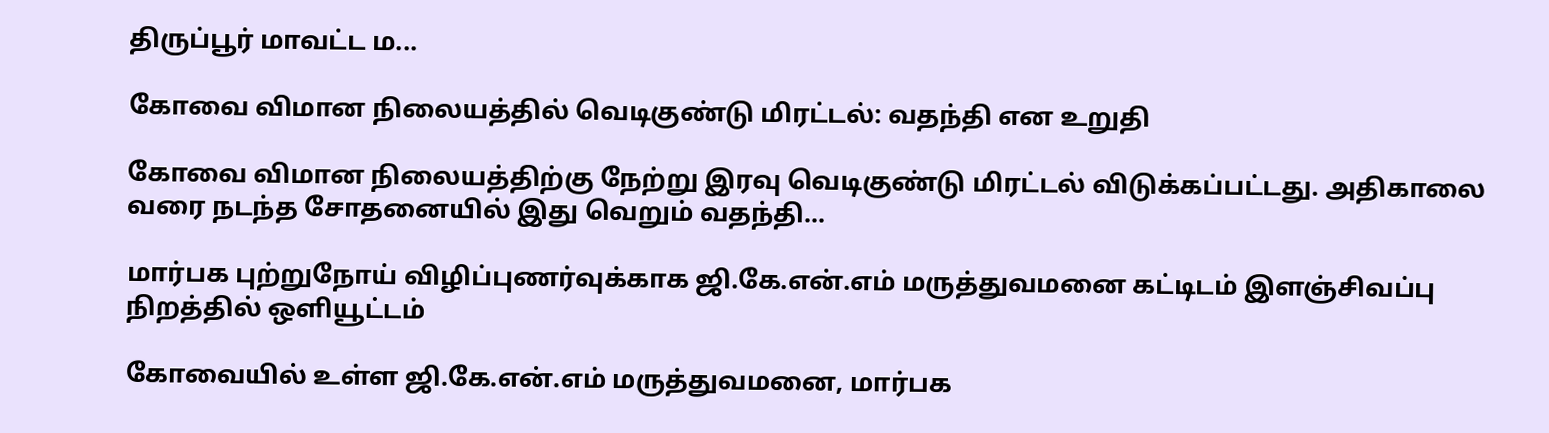திருப்பூர் மாவட்ட ம...

கோவை விமான நிலையத்தில் வெடிகுண்டு மிரட்டல்: வதந்தி என உறுதி

கோவை விமான நிலையத்திற்கு நேற்று இரவு வெடிகுண்டு மிரட்டல் விடுக்கப்பட்டது. அதிகாலை வரை நடந்த சோதனையில் இது வெறும் வதந்தி...

மார்பக புற்றுநோய் விழிப்புணர்வுக்காக ஜி.கே.என்.எம் மருத்துவமனை கட்டிடம் இளஞ்சிவப்பு நிறத்தில் ஒளியூட்டம்

கோவையில் உள்ள ஜி.கே.என்.எம் மருத்துவமனை, மார்பக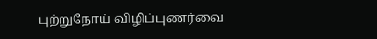புற்றுநோய் விழிப்புணர்வை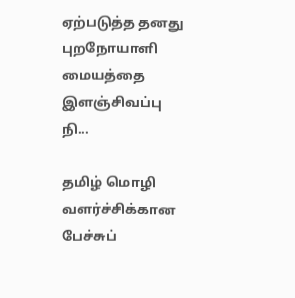ஏற்படுத்த தனது புறநோயாளி மையத்தை இளஞ்சிவப்பு நி...

தமிழ் மொழி வளர்ச்சிக்கான பேச்சுப்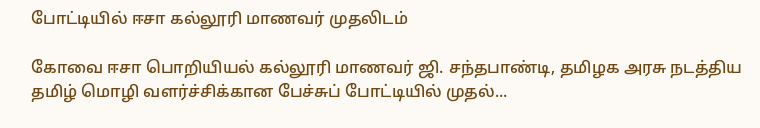போட்டியில் ஈசா கல்லூரி மாணவர் முதலிடம்

கோவை ஈசா பொறியியல் கல்லூரி மாணவர் ஜி. சந்தபாண்டி, தமிழக அரசு நடத்திய தமிழ் மொழி வளர்ச்சிக்கான பேச்சுப் போட்டியில் முதல்...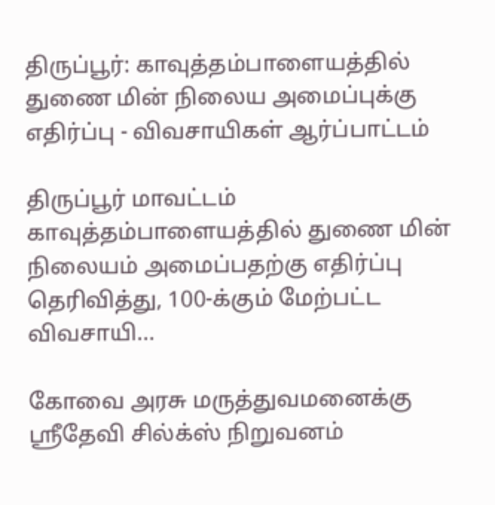திருப்பூர்: காவுத்தம்பாளையத்தில் துணை மின் நிலைய அமைப்புக்கு எதிர்ப்பு - விவசாயிகள் ஆர்ப்பாட்டம்

திருப்பூர் மாவட்டம் காவுத்தம்பாளையத்தில் துணை மின் நிலையம் அமைப்பதற்கு எதிர்ப்பு தெரிவித்து, 100-க்கும் மேற்பட்ட விவசாயி...

கோவை அரசு மருத்துவமனைக்கு ஸ்ரீதேவி சில்க்ஸ் நிறுவனம்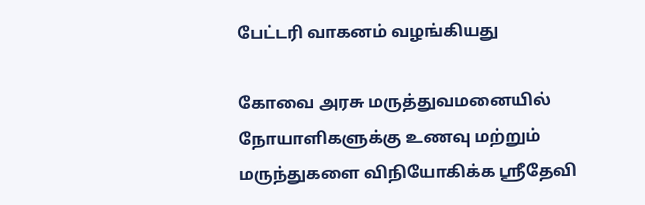பேட்டரி வாகனம் வழங்கியது

கோவை அரசு மருத்துவமனையில் நோயாளிகளுக்கு உணவு மற்றும் மருந்துகளை விநியோகிக்க ஸ்ரீதேவி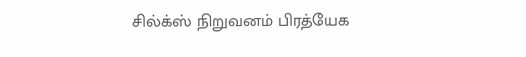சில்க்ஸ் நிறுவனம் பிரத்யேக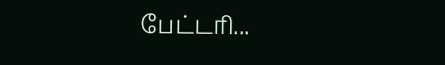பேட்டரி...